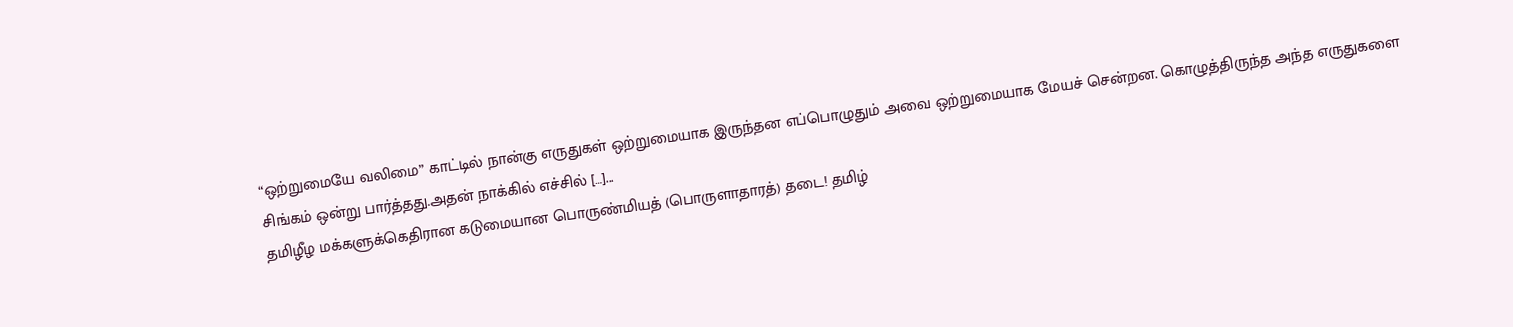“ஒற்றுமையே வலிமை” காட்டில் நான்கு எருதுகள் ஒற்றுமையாக இருந்தன எப்பொழுதும் அவை ஒற்றுமையாக மேயச் சென்றன. கொழுத்திருந்த அந்த எருதுகளை சிங்கம் ஒன்று பார்த்தது.அதன் நாக்கில் எச்சில் […]...
தமிழீழ மக்களுக்கெதிரான கடுமையான பொருண்மியத் (பொருளாதாரத்) தடை! தமிழ்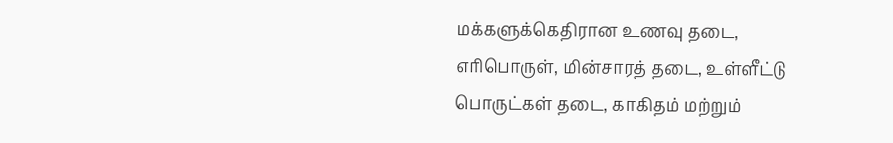மக்களுக்கெதிரான உணவு தடை, எரிபொருள், மின்சாரத் தடை, உள்ளீட்டு பொருட்கள் தடை, காகிதம் மற்றும்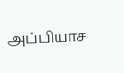அப்பியாச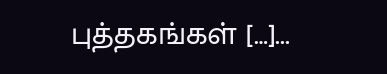புத்தகங்கள் […]...